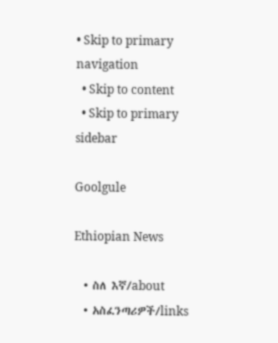• Skip to primary navigation
  • Skip to content
  • Skip to primary sidebar

Goolgule

Ethiopian News

  • ስለ እኛ/about
  • አስፈንጣሪዎች/links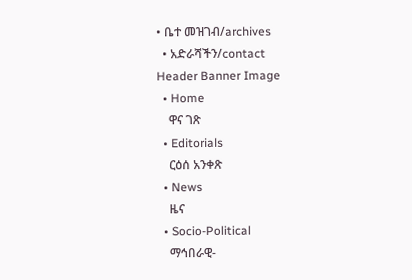• ቤተ መዝገብ/archives
  • አድራሻችን/contact
Header Banner Image
  • Home
    ዋና ገጽ
  • Editorials
    ርዕሰ አንቀጽ
  • News
    ዜና
  • Socio-Political
    ማኅበራዊ-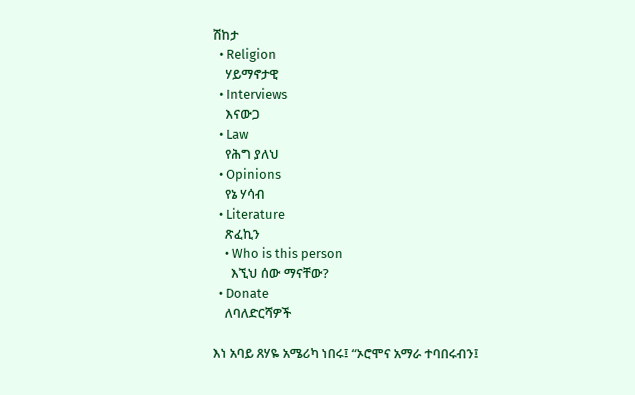ሽከታ
  • Religion
    ሃይማኖታዊ
  • Interviews
    እናውጋ
  • Law
    የሕግ ያለህ
  • Opinions
    የኔ ሃሳብ
  • Literature
    ጽፈኪን
    • Who is this person
      እኚህ ሰው ማናቸው?
  • Donate
    ለባለድርሻዎች

እነ አባይ ጸሃዬ አሜሪካ ነበሩ፤ “ኦሮሞና አማራ ተባበሩብን፤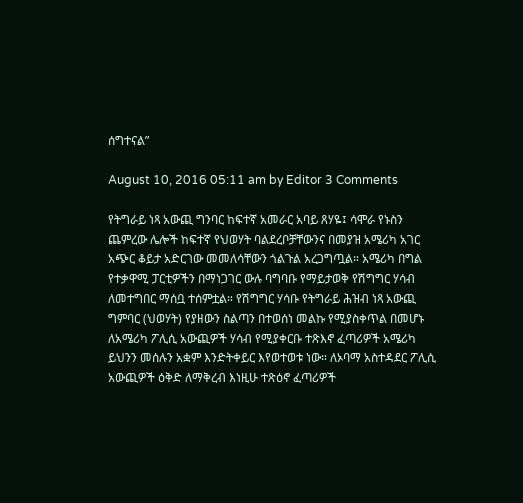ሰግተናል”

August 10, 2016 05:11 am by Editor 3 Comments

የትግራይ ነጻ አውጪ ግንባር ከፍተኛ አመራር አባይ ጸሃዬ፤ ሳሞራ የኑስን ጨምረው ሌሎች ከፍተኛ የህወሃት ባልደረቦቻቸውንና በመያዝ አሜሪካ አገር አጭር ቆይታ አድርገው መመለሳቸውን ጎልጉል አረጋግጧል። አሜሪካ በግል የተቃዋሚ ፓርቲዎችን በማነጋገር ውሉ ባግባቡ የማይታወቅ የሽግግር ሃሳብ ለመተግበር ማሰቧ ተሰምቷል። የሽግግር ሃሳቡ የትግራይ ሕዝብ ነጻ አውጪ ግምባር (ህወሃት) የያዘውን ስልጣን በተወሰነ መልኩ የሚያስቀጥል በመሆኑ ለአሜሪካ ፖሊሲ አውጪዎች ሃሳብ የሚያቀርቡ ተጽእኖ ፈጣሪዎች አሜሪካ ይህንን መሰሉን አቋም እንድትቀይር እየወተወቱ ነው። ለኦባማ አስተዳደር ፖሊሲ አውጪዎች ዕቅድ ለማቅረብ እነዚሁ ተጽዕኖ ፈጣሪዎች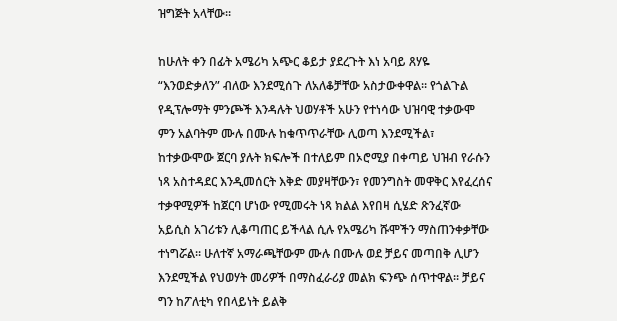ዝግጅት አላቸው።

ከሁለት ቀን በፊት አሜሪካ አጭር ቆይታ ያደረጉት እነ አባይ ጸሃዬ “እንወድቃለን” ብለው እንደሚሰጉ ለአለቆቻቸው አስታውቀዋል። የጎልጉል የዲፕሎማት ምንጮች እንዳሉት ህወሃቶች አሁን የተነሳው ህዝባዊ ተቃውሞ ምን አልባትም ሙሉ በሙሉ ከቁጥጥራቸው ሊወጣ እንደሚችል፣ ከተቃውሞው ጀርባ ያሉት ክፍሎች በተለይም በኦሮሚያ በቀጣይ ህዝብ የራሱን ነጻ አስተዳደር እንዲመሰርት እቅድ መያዛቸውን፣ የመንግስት መዋቅር እየፈረሰና ተቃዋሚዎች ከጀርባ ሆነው የሚመሩት ነጻ ክልል እየበዛ ሲሄድ ጽንፈኛው አይሲስ አገሪቱን ሊቆጣጠር ይችላል ሲሉ የአሜሪካ ሹሞችን ማስጠንቀቃቸው ተነግሯል። ሁለተኛ አማራጫቸውም ሙሉ በሙሉ ወደ ቻይና መጣበቅ ሊሆን እንደሚችል የህወሃት መሪዎች በማስፈራሪያ መልክ ፍንጭ ሰጥተዋል። ቻይና ግን ከፖለቲካ የበላይነት ይልቅ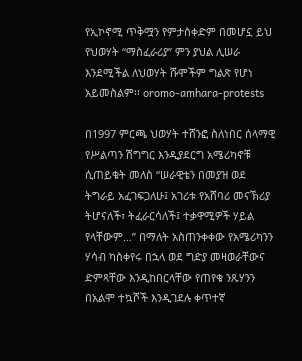የኢኮኖሚ ጥቅሟን የምታስቀድም በመሆኗ ይህ የህወሃት “ማስፈራሪያ” ምን ያህል ሊሠራ እንደሚችል ለህወሃት ሹሞችም ግልጽ የሆነ አይመስልም፡፡ oromo-amhara-protests

በ1997 ምርጫ ህወሃት ተሸንፎ ስለነበር ሰላማዊ የሥልጣን ሽግግር እንዲያደርግ አሜሪካኖቹ ሲጠይቁት መለስ “ሠራዊቴን በመያዝ ወደ ትግራይ አፈገፍጋለሁ፤ አገሪቱ የአሸባሪ መናኽሪያ ትሆናለች፣ ትፈራርሳለች፤ ተቃዋሚዎች ሃይል የላቸውም…” በማለት አስጠንቀቀው የአሜሪካንን ሃሳብ ካስቀየሩ በኋላ ወደ ግድያ መዛወራቸውና ድምጻቸው እንዲከበርላቸው የጠየቁ ንጹሃንን በአልሞ ተኳሾች እንዲገደሉ ቀጥተኛ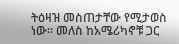ትዕዛዝ መስጠታቸው የሚታወስ ነው። መለስ ከአሜሪካኖቹ ጋር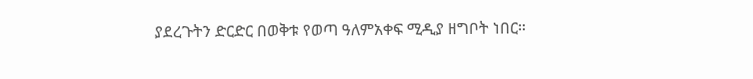ያደረጉትን ድርድር በወቅቱ የወጣ ዓለምአቀፍ ሚዲያ ዘግቦት ነበር።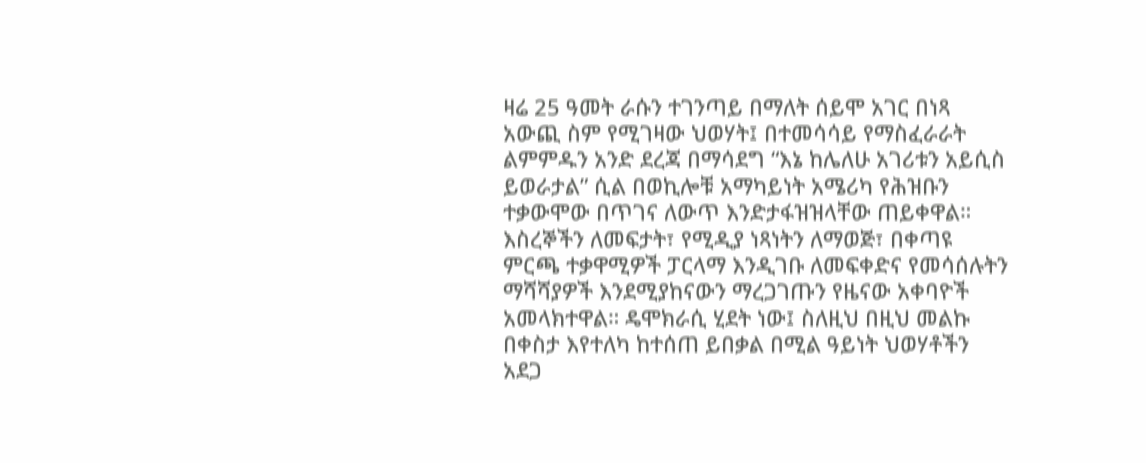ዛሬ 25 ዓመት ራሱን ተገንጣይ በማለት ሰይሞ አገር በነጻ አውጪ ስም የሚገዛው ህወሃት፤ በተመሳሳይ የማስፈራራት ልምምዱን አንድ ደረጃ በማሳደግ “እኔ ከሌለሁ አገሪቱን አይሲስ ይወራታል” ሲል በወኪሎቹ አማካይነት አሜሪካ የሕዝቡን ተቃውሞው በጥገና ለውጥ እንድታፋዝዝላቸው ጠይቀዋል። እስረኞችን ለመፍታት፣ የሚዲያ ነጻነትን ለማወጅ፣ በቀጣዩ ምርጫ ተቃዋሚዎች ፓርላማ እንዲገቡ ለመፍቀድና የመሳሰሉትን ማሻሻያዎች እንደሚያከናውን ማረጋገጡን የዜናው አቀባዮች አመላክተዋል። ዴሞክራሲ ሂደት ነው፤ ስለዚህ በዚህ መልኩ በቀስታ እየተለካ ከተሰጠ ይበቃል በሚል ዓይነት ህወሃቶችን አደጋ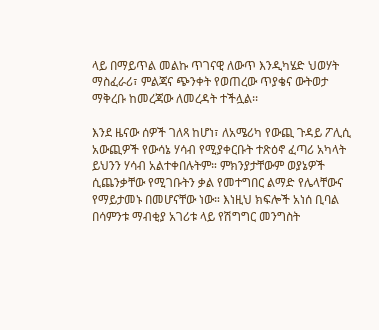ላይ በማይጥል መልኩ ጥገናዊ ለውጥ እንዲካሄድ ህወሃት ማስፈራሪ፣ ምልጃና ጭንቀት የወጠረው ጥያቄና ውትወታ ማቅረቡ ከመረጃው ለመረዳት ተችሏል፡፡

እንደ ዜናው ሰዎች ገለጻ ከሆነ፣ ለአሜሪካ የውጪ ጉዳይ ፖሊሲ አውጪዎች የውሳኔ ሃሳብ የሚያቀርቡት ተጽዕኖ ፈጣሪ አካላት ይህንን ሃሳብ አልተቀበሉትም። ምክንያታቸውም ወያኔዎች ሲጨንቃቸው የሚገቡትን ቃል የመተግበር ልማድ የሌላቸውና የማይታመኑ በመሆናቸው ነው። እነዚህ ክፍሎች አነሰ ቢባል በሳምንቱ ማብቂያ አገሪቱ ላይ የሽግግር መንግስት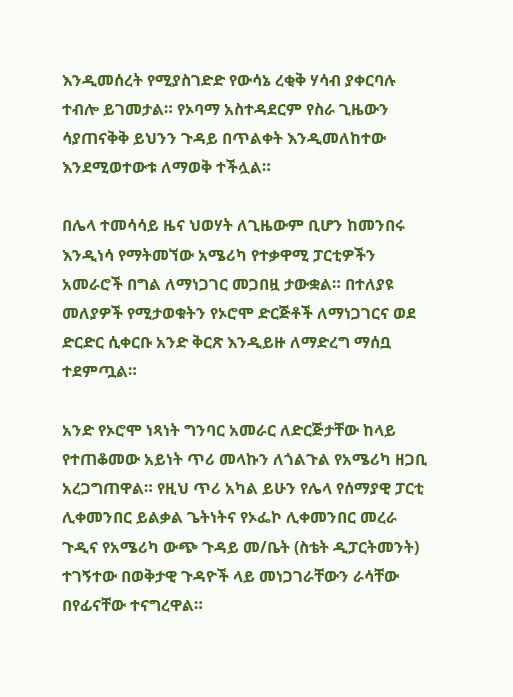እንዲመሰረት የሚያስገድድ የውሳኔ ረቂቅ ሃሳብ ያቀርባሉ ተብሎ ይገመታል። የኦባማ አስተዳደርም የስራ ጊዜውን ሳያጠናቅቅ ይህንን ጉዳይ በጥልቀት እንዲመለከተው እንደሚወተውቱ ለማወቅ ተችሏል።

በሌላ ተመሳሳይ ዜና ህወሃት ለጊዜውም ቢሆን ከመንበሩ እንዲነሳ የማትመኘው አሜሪካ የተቃዋሚ ፓርቲዎችን አመራሮች በግል ለማነጋገር መጋበዟ ታውቋል። በተለያዩ መለያዎች የሚታወቁትን የኦሮሞ ድርጅቶች ለማነጋገርና ወደ ድርድር ሲቀርቡ አንድ ቅርጽ እንዲይዙ ለማድረግ ማሰቧ ተደምጧል።

አንድ የኦሮሞ ነጻነት ግንባር አመራር ለድርጅታቸው ከላይ የተጠቆመው አይነት ጥሪ መላኩን ለጎልጉል የአሜሪካ ዘጋቢ አረጋግጠዋል። የዚህ ጥሪ አካል ይሁን የሌላ የሰማያዊ ፓርቲ ሊቀመንበር ይልቃል ጌትነትና የኦፌኮ ሊቀመንበር መረራ ጉዲና የአሜሪካ ውጭ ጉዳይ መ/ቤት (ስቴት ዲፓርትመንት) ተገኝተው በወቅታዊ ጉዳዮች ላይ መነጋገራቸውን ራሳቸው በየፊናቸው ተናግረዋል።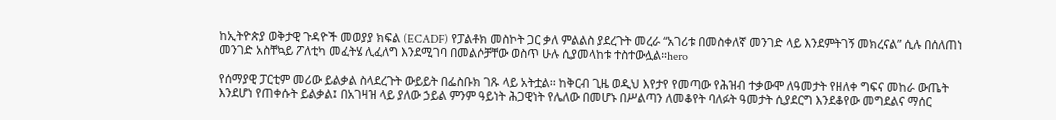ከኢትዮጵያ ወቅታዊ ጉዳዮች መወያያ ክፍል (ECADF) የፓልቶክ መስኮት ጋር ቃለ ምልልስ ያደረጉት መረራ “አገሪቱ በመስቀለኛ መንገድ ላይ እንደምትገኝ መክረናል” ሲሉ በሰለጠነ መንገድ አስቸኳይ ፖለቲካ መፈትሄ ሊፈለግ እንደሚገባ በመልሶቻቸው ወስጥ ሁሉ ሲያመላከቱ ተስተውሏል።hero

የሰማያዊ ፓርቲም መሪው ይልቃል ስላደረጉት ውይይት በፌስቡክ ገጹ ላይ አትቷል፡፡ ከቅርብ ጊዜ ወዲህ እየታየ የመጣው የሕዝብ ተቃውሞ ለዓመታት የዘለቀ ግፍና መከራ ውጤት እንደሆነ የጠቀሱት ይልቃል፤ በአገዛዝ ላይ ያለው ኃይል ምንም ዓይነት ሕጋዊነት የሌለው በመሆኑ በሥልጣን ለመቆየት ባለፉት ዓመታት ሲያደርግ እንደቆየው መግደልና ማሰር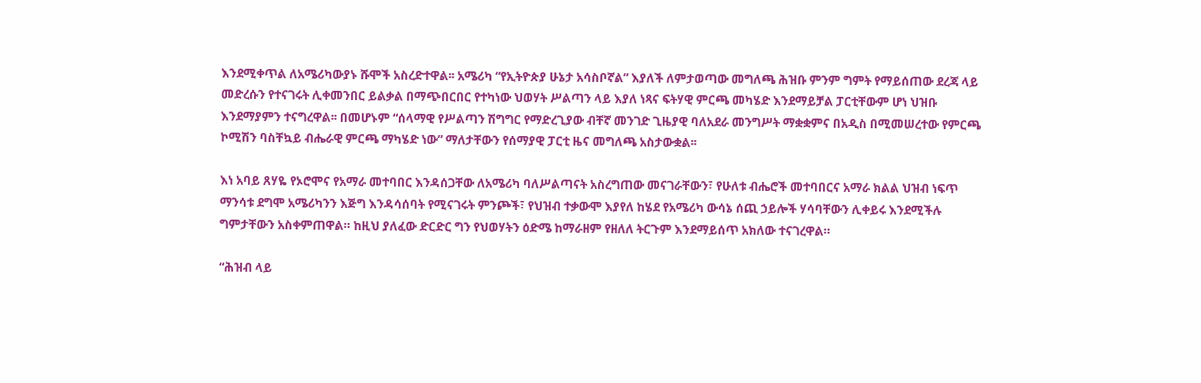እንደሚቀጥል ለአሜሪካውያኑ ሹሞች አስረድተዋል፡፡ አሜሪካ “የኢትዮጵያ ሁኔታ አሳስቦኛል” እያለች ለምታወጣው መግለጫ ሕዝቡ ምንም ግምት የማይሰጠው ደረጃ ላይ መድረሱን የተናገሩት ሊቀመንበር ይልቃል በማጭበርበር የተካነው ህወሃት ሥልጣን ላይ እያለ ነጻና ፍትሃዊ ምርጫ መካሄድ እንደማይቻል ፓርቲቸውም ሆነ ህዝቡ እንደማያምን ተናግረዋል፡፡ በመሆኑም “ሰላማዊ የሥልጣን ሽግግር የማድረጊያው ብቸኛ መንገድ ጊዜያዊ ባለአደራ መንግሥት ማቋቋምና በአዲስ በሚመሠረተው የምርጫ ኮሚሽን ባስቸኳይ ብሔራዊ ምርጫ ማካሄድ ነው” ማለታቸውን የሰማያዊ ፓርቲ ዜና መግለጫ አስታውቋል፡፡

እነ አባይ ጸሃዬ የኦሮሞና የአማራ መተባበር እንዳሰጋቸው ለአሜሪካ ባለሥልጣናት አስረግጠው መናገራቸውን፣ የሁለቱ ብሔሮች መተባበርና አማራ ክልል ህዝብ ነፍጥ ማንሳቱ ደግሞ አሜሪካንን እጅግ እንዳሳሰባት የሚናገሩት ምንጮች፣ የህዝብ ተቃውሞ እያየለ ከሄደ የአሜሪካ ውሳኔ ሰጪ ኃይሎች ሃሳባቸውን ሊቀይሩ እንደሚችሉ ግምታቸውን አስቀምጠዋል። ከዚህ ያለፈው ድርድር ግን የህወሃትን ዕድሜ ከማራዘም የዘለለ ትርጉም እንደማይሰጥ አክለው ተናገረዋል።

“ሕዝብ ላይ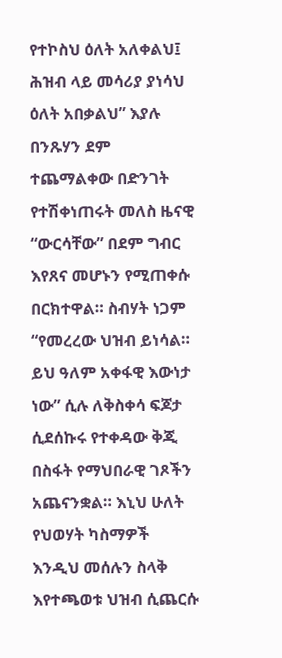የተኮስህ ዕለት አለቀልህ፤ ሕዝብ ላይ መሳሪያ ያነሳህ ዕለት አበቃልህ” እያሉ በንጹሃን ደም ተጨማልቀው በድንገት የተሽቀነጠሩት መለስ ዜናዊ “ውርሳቸው” በደም ግብር እየጸና መሆኑን የሚጠቀሱ በርክተዋል። ስብሃት ነጋም “የመረረው ህዝብ ይነሳል። ይህ ዓለም አቀፋዊ እውነታ ነው” ሲሉ ለቅስቀሳ ፍጆታ ሲደሰኩሩ የተቀዳው ቅጂ በስፋት የማህበራዊ ገጾችን አጨናንቋል። እኒህ ሁለት የህወሃት ካስማዎች እንዲህ መሰሉን ስላቅ እየተጫወቱ ህዝብ ሲጨርሱ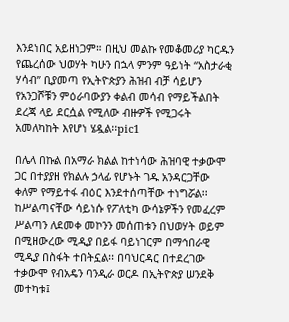እንደነበር አይዘነጋም። በዚህ መልኩ የመቆመሪያ ካርዱን የጨረሰው ህወሃት ካሁን በኋላ ምንም ዓይነት “አስታራቂ ሃሳብ” ቢያመጣ የኢትዮጵያን ሕዝብ ብቻ ሳይሆን የአንጋሾቹን ምዕራባውያን ቀልብ መሳብ የማይችልበት ደረጃ ላይ ደርሷል የሚለው ብዙዎች የሚጋሩት አመለካከት እየሆነ ሄዷል፡፡pic1

በሌላ በኩል በአማራ ክልል ከተነሳው ሕዝባዊ ተቃውሞ ጋር በተያያዘ የክልሉ ኃላፊ የሆኑት ገዱ አንዳርጋቸው ቀለም የማይተፋ ብዕር እንደተሰጣቸው ተነግሯል፡፡ ከሥልጣናቸው ሳይነሱ የፖለቲካ ውሳኔዎችን የመፈረም ሥልጣን ለደመቀ መኮንን መሰጠቱን በህወሃት ወይም በሚዘውረው ሚዲያ በይፋ ባይነገርም በማኅበራዊ ሚዲያ በስፋት ተበትኗል፡፡ በባህርዳር በተደረገው ተቃውሞ የብአዴን ባንዲራ ወርዶ በኢትዮጵያ ሠንደቅ መተካቱ፤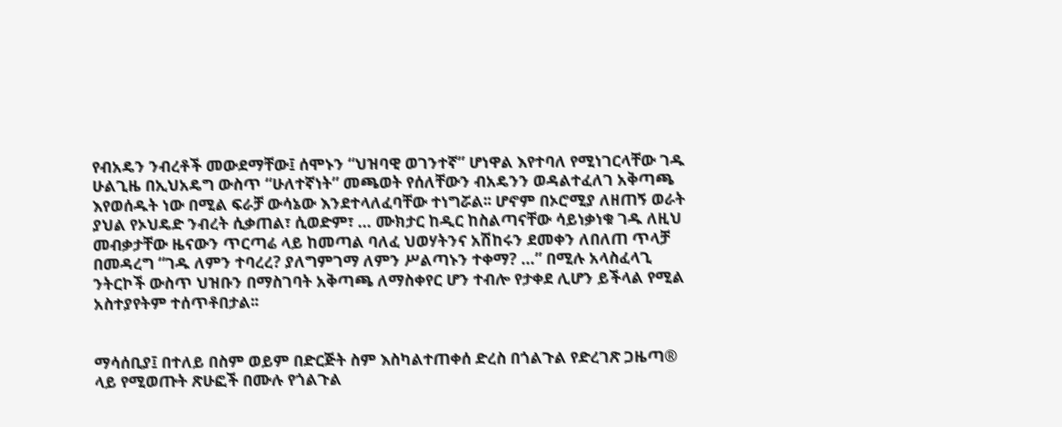የብአዴን ንብረቶች መውደማቸው፤ ሰሞኑን “ህዝባዊ ወገንተኛ” ሆነዋል እየተባለ የሚነገርላቸው ገዱ ሁልጊዜ በኢህአዴግ ውስጥ “ሁለተኛነት” መጫወት የሰለቸውን ብአዴንን ወዳልተፈለገ አቅጣጫ እየወሰዱት ነው በሚል ፍራቻ ውሳኔው እንደተላለፈባቸው ተነግሯል፡፡ ሆኖም በኦሮሚያ ለዘጠኝ ወራት ያህል የኦህዴድ ንብረት ሲቃጠል፣ ሲወድም፣ … ሙክታር ከዲር ከስልጣናቸው ሳይነቃነቁ ገዱ ለዚህ መብቃታቸው ዜናውን ጥርጣሬ ላይ ከመጣል ባለፈ ህወሃትንና አሽከሩን ደመቀን ለበለጠ ጥላቻ በመዳረግ “ገዱ ለምን ተባረረ? ያለግምገማ ለምን ሥልጣኑን ተቀማ? …” በሚሉ አላስፈላጊ ንትርኮች ውስጥ ህዝቡን በማስገባት አቅጣጫ ለማስቀየር ሆን ተብሎ የታቀደ ሊሆን ይችላል የሚል አስተያየትም ተሰጥቶበታል፡፡


ማሳሰቢያ፤ በተለይ በስም ወይም በድርጅት ስም እስካልተጠቀሰ ድረስ በጎልጉል የድረገጽ ጋዜጣ® ላይ የሚወጡት ጽሁፎች በሙሉ የጎልጉል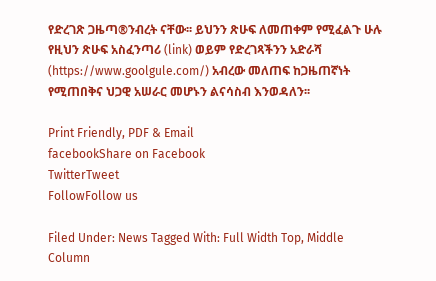የድረገጽ ጋዜጣ®ንብረት ናቸው፡፡ ይህንን ጽሁፍ ለመጠቀም የሚፈልጉ ሁሉ የዚህን ጽሁፍ አስፈንጣሪ (link) ወይም የድረገጻችንን አድራሻ (https://www.goolgule.com/) አብረው መለጠፍ ከጋዜጠኛነት የሚጠበቅና ህጋዊ አሠራር መሆኑን ልናሳስብ እንወዳለን፡፡

Print Friendly, PDF & Email
facebookShare on Facebook
TwitterTweet
FollowFollow us

Filed Under: News Tagged With: Full Width Top, Middle Column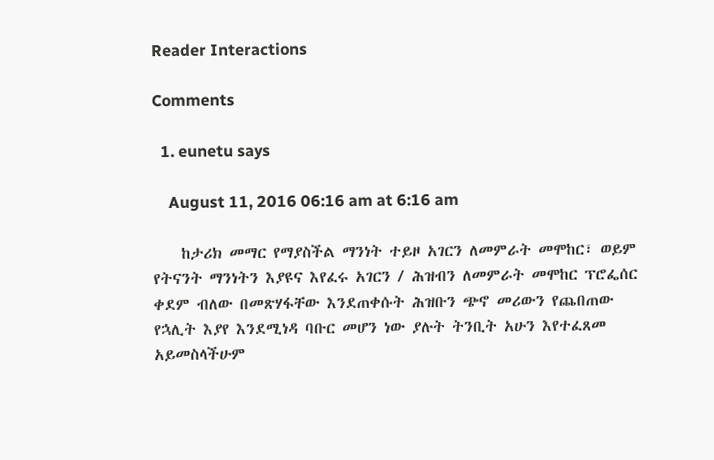Reader Interactions

Comments

  1. eunetu says

    August 11, 2016 06:16 am at 6:16 am

    ከታሪክ መማር የማያስችል ማንነት ተይዞ አገርን ለመምራት መሞከር፣ ወይም የትናንት ማንነትን እያዩና እየፈሩ አገርን / ሕዝብን ለመምራት መሞከር ፕሮፌሰር ቀደም ብለው በመጽሃፋቸው እንደጠቀሱት ሕዝቡን ጭኖ መሪውን የጨበጠው የኋሊት እያየ እንደሚነዳ ባቡር መሆን ነው ያሉት ትንቢት አሁን እየተፈጸመ አይመስላችሁም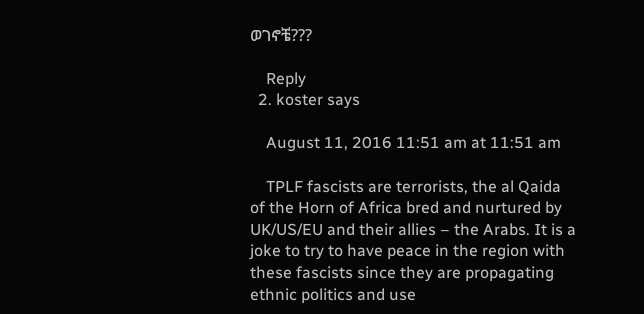ወገኖቼ???

    Reply
  2. koster says

    August 11, 2016 11:51 am at 11:51 am

    TPLF fascists are terrorists, the al Qaida of the Horn of Africa bred and nurtured by UK/US/EU and their allies – the Arabs. It is a joke to try to have peace in the region with these fascists since they are propagating ethnic politics and use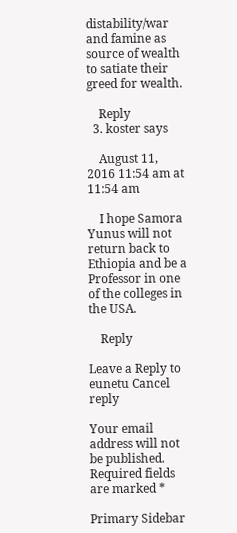distability/war and famine as source of wealth to satiate their greed for wealth.

    Reply
  3. koster says

    August 11, 2016 11:54 am at 11:54 am

    I hope Samora Yunus will not return back to Ethiopia and be a Professor in one of the colleges in the USA.

    Reply

Leave a Reply to eunetu Cancel reply

Your email address will not be published. Required fields are marked *

Primary Sidebar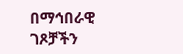በማኅበራዊ ገጾቻችን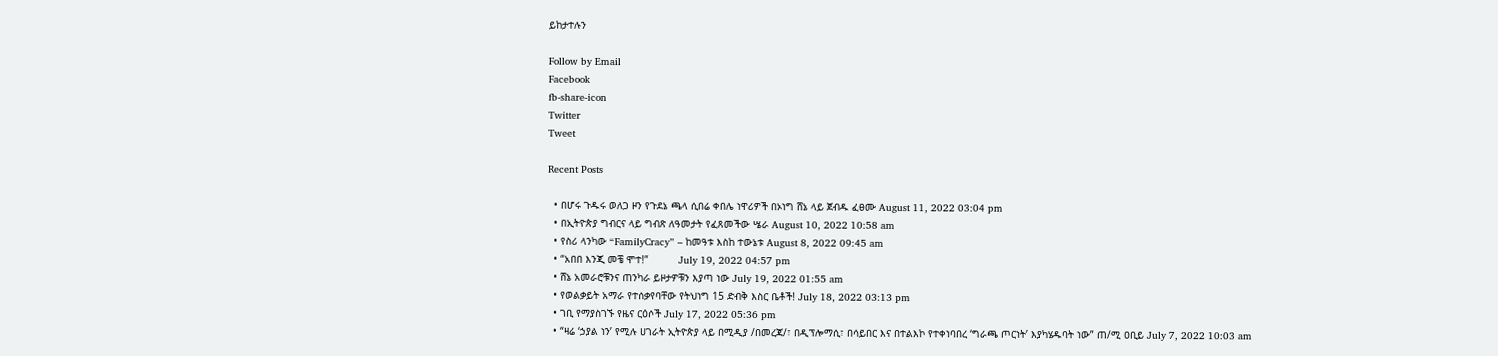ይከታተሉን

Follow by Email
Facebook
fb-share-icon
Twitter
Tweet

Recent Posts

  • በሆሩ ጉዱሩ ወለጋ ዞን የጉደኔ ጫላ ሲበሬ ቀበሌ ነዋሪዎች በኦነግ ሸኔ ላይ ጀብዱ ፈፀሙ August 11, 2022 03:04 pm
  • በኢትዮጵያ ግብርና ላይ ግብጽ ለዓመታት የፈጸመችው ሤራ August 10, 2022 10:58 am
  • የስሪ ላንካው “FamilyCracy” – ከመዓቱ እስከ ተውኔቱ August 8, 2022 09:45 am
  • “አበበ እንጂ መቼ ሞተ!”          July 19, 2022 04:57 pm
  • ሸኔ አመራሮቹንና ጠንካራ ይዞታዎቹን እያጣ ነው July 19, 2022 01:55 am
  • የወልቃይት አማራ የተሰቃየባቸው የትህነግ 15 ድብቅ እስር ቤቶች! July 18, 2022 03:13 pm
  • ገቢ የማያስገኙ የዜና ርዕሶች July 17, 2022 05:36 pm
  • “ዛሬ ‘ኃያል ነን’ የሚሉ ሀገራት ኢትዮጵያ ላይ በሚዲያ /በመረጃ/፣ በዲፕሎማሲ፣ በሳይበር እና በተልእኮ የተቀነባበረ ‘ግራጫ ጦርነት’ እያካሄዱባት ነው” ጠ/ሚ ዐቢይ July 7, 2022 10:03 am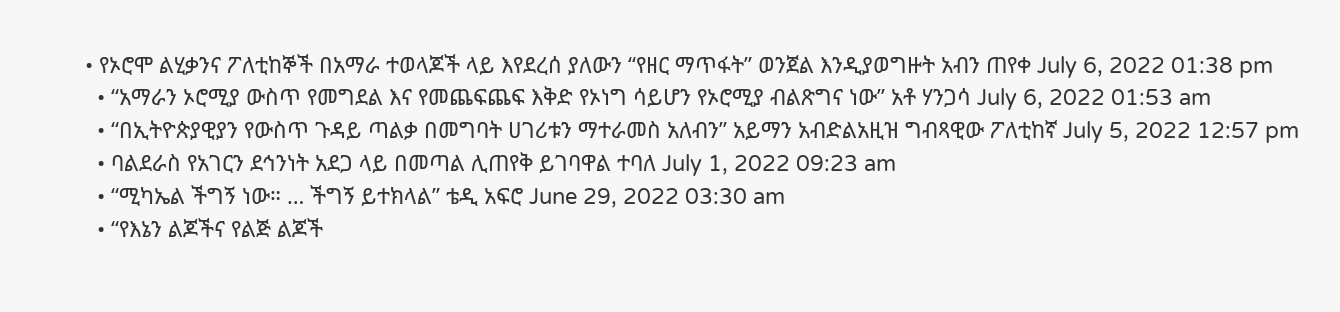• የኦሮሞ ልሂቃንና ፖለቲከኞች በአማራ ተወላጆች ላይ እየደረሰ ያለውን “የዘር ማጥፋት” ወንጀል እንዲያወግዙት አብን ጠየቀ July 6, 2022 01:38 pm
  • “አማራን ኦሮሚያ ውስጥ የመግደል እና የመጨፍጨፍ እቅድ የኦነግ ሳይሆን የኦሮሚያ ብልጽግና ነው” አቶ ሃንጋሳ July 6, 2022 01:53 am
  • “በኢትዮጵያዊያን የውስጥ ጉዳይ ጣልቃ በመግባት ሀገሪቱን ማተራመስ አለብን” አይማን አብድልአዚዝ ግብጻዊው ፖለቲከኛ July 5, 2022 12:57 pm
  • ባልደራስ የአገርን ደኅንነት አደጋ ላይ በመጣል ሊጠየቅ ይገባዋል ተባለ July 1, 2022 09:23 am
  • “ሚካኤል ችግኝ ነው። … ችግኝ ይተክላል” ቴዲ አፍሮ June 29, 2022 03:30 am
  • “የእኔን ልጆችና የልጅ ልጆች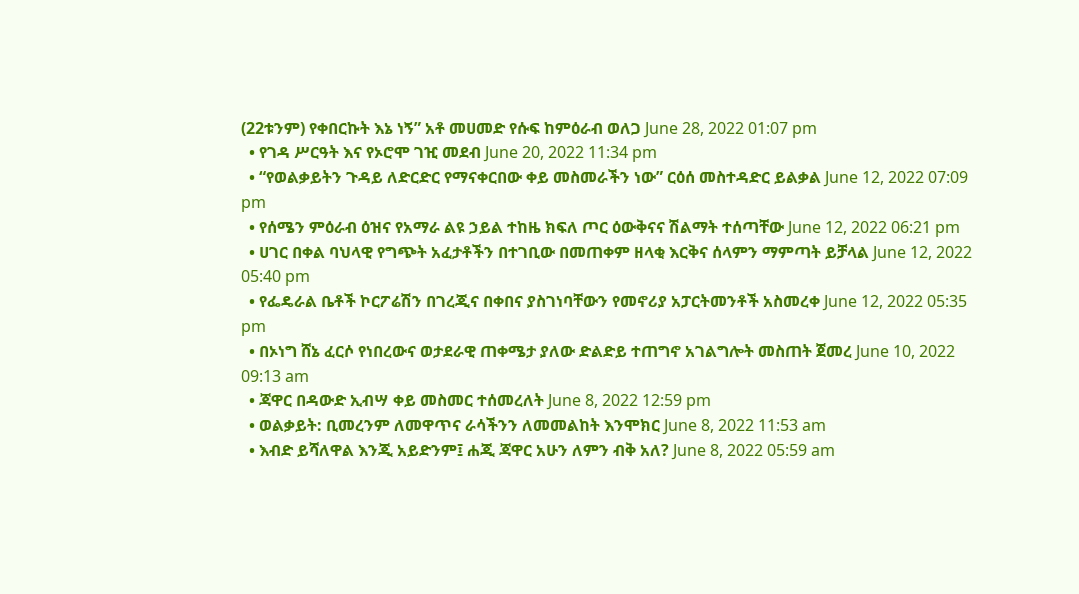(22ቱንም) የቀበርኩት እኔ ነኝ” አቶ መሀመድ የሱፍ ከምዕራብ ወለጋ June 28, 2022 01:07 pm
  • የገዳ ሥርዓት እና የኦሮሞ ገዢ መደብ June 20, 2022 11:34 pm
  • “የወልቃይትን ጉዳይ ለድርድር የማናቀርበው ቀይ መስመራችን ነው” ርዕሰ መስተዳድር ይልቃል June 12, 2022 07:09 pm
  • የሰሜን ምዕራብ ዕዝና የአማራ ልዩ ኃይል ተከዜ ክፍለ ጦር ዕውቅናና ሽልማት ተሰጣቸው June 12, 2022 06:21 pm
  • ሀገር በቀል ባህላዊ የግጭት አፈታቶችን በተገቢው በመጠቀም ዘላቂ እርቅና ሰላምን ማምጣት ይቻላል June 12, 2022 05:40 pm
  • የፌዴራል ቤቶች ኮርፖሬሽን በገረጂና በቀበና ያስገነባቸውን የመኖሪያ አፓርትመንቶች አስመረቀ June 12, 2022 05:35 pm
  • በኦነግ ሸኔ ፈርሶ የነበረውና ወታደራዊ ጠቀሜታ ያለው ድልድይ ተጠግኖ አገልግሎት መስጠት ጀመረ June 10, 2022 09:13 am
  • ጃዋር በዳውድ ኢብሣ ቀይ መስመር ተሰመረለት June 8, 2022 12:59 pm
  • ወልቃይት: ቢመረንም ለመዋጥና ራሳችንን ለመመልከት እንሞክር June 8, 2022 11:53 am
  • እብድ ይሻለዋል እንጂ አይድንም፤ ሐጂ ጃዋር አሁን ለምን ብቅ አለ? June 8, 2022 05:59 am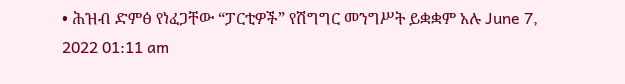• ሕዝብ ድምፅ የነፈጋቸው “ፓርቲዎች” የሽግግር መንግሥት ይቋቋም አሉ June 7, 2022 01:11 am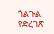ጎልጉል የድረገጽ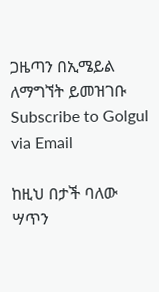ጋዜጣን በኢሜይል ለማግኘት ይመዝገቡ Subscribe to Golgul via Email

ከዚህ በታች ባለው ሣጥን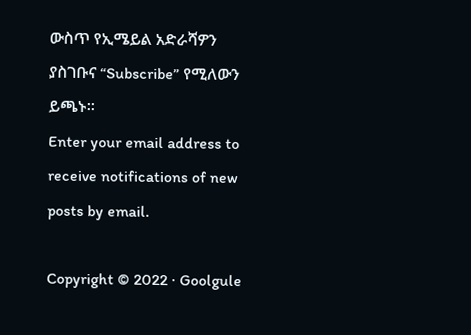ውስጥ የኢሜይል አድራሻዎን ያስገቡና “Subscribe” የሚለውን ይጫኑ፡፡
Enter your email address to receive notifications of new posts by email.

Copyright © 2022 · Goolgule